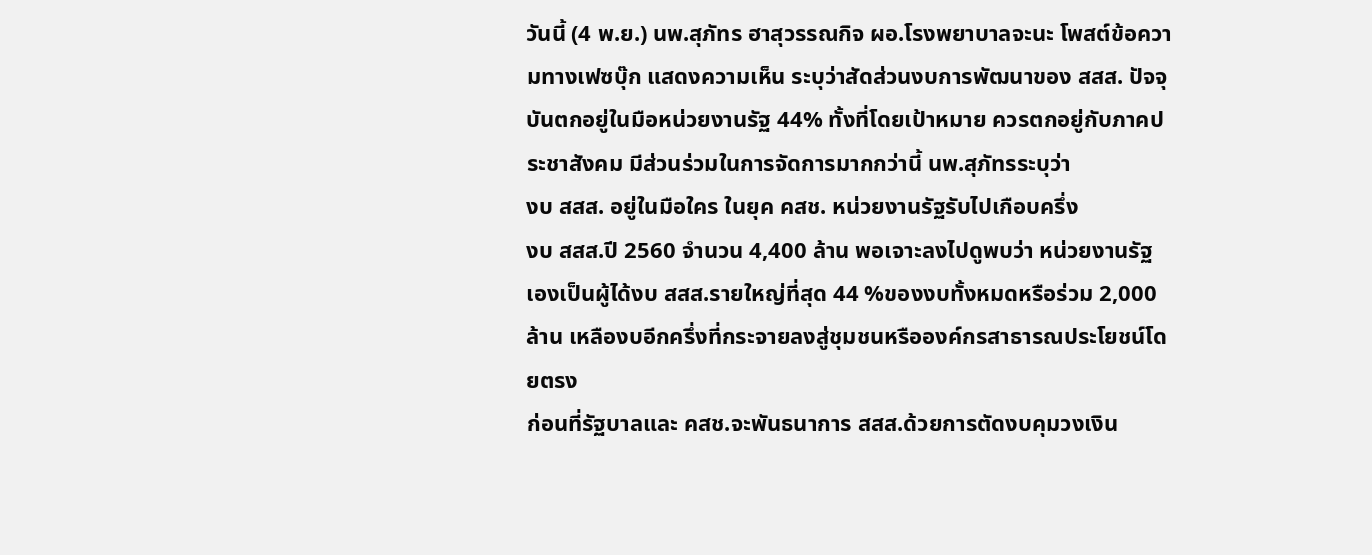วันนี้ (4 พ.ย.) นพ.สุภัทร ฮาสุวรรณกิจ ผอ.โรงพยาบาลจะนะ โพสต์ข้อความทางเฟซบุ๊ก แสดงความเห็น ระบุว่าสัดส่วนงบการพัฒนาของ สสส. ปัจจุบันตกอยู่ในมือหน่วยงานรัฐ 44% ทั้งที่โดยเป้าหมาย ควรตกอยู่กับภาคประชาสังคม มีส่วนร่วมในการจัดการมากกว่านี้ นพ.สุภัทรระบุว่า
งบ สสส. อยู่ในมือใคร ในยุค คสช. หน่วยงานรัฐรับไปเกือบครึ่ง
งบ สสส.ปี 2560 จำนวน 4,400 ล้าน พอเจาะลงไปดูพบว่า หน่วยงานรัฐเองเป็นผู้ได้งบ สสส.รายใหญ่ที่สุด 44 %ของงบทั้งหมดหรือร่วม 2,000 ล้าน เหลืองบอีกครึ่งที่กระจายลงสู่ชุมชนหรือองค์กรสาธารณประโยชน์โดยตรง
ก่อนที่รัฐบาลและ คสช.จะพันธนาการ สสส.ด้วยการตัดงบคุมวงเงิน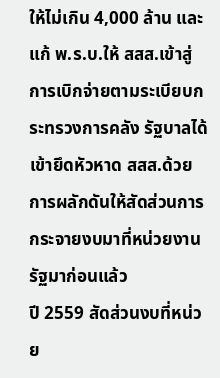ให้ไม่เกิน 4,000 ล้าน และแก้ พ.ร.บ.ให้ สสส.เข้าสู่การเบิกจ่ายตามระเบียบกระทรวงการคลัง รัฐบาลได้เข้ายึดหัวหาด สสส.ด้วยการผลักดันให้สัดส่วนการกระจายงบมาที่หน่วยงานรัฐมาก่อนแล้ว
ปี 2559 สัดส่วนงบที่หน่วย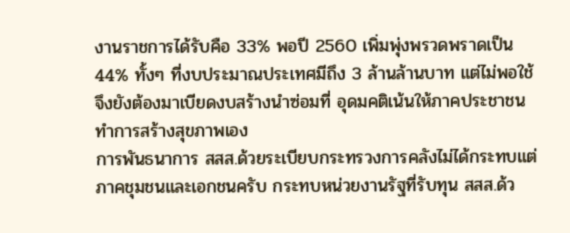งานราชการได้รับคือ 33% พอปี 2560 เพิ่มพุ่งพรวดพราดเป็น 44% ทั้งๆ ที่งบประมาณประเทศมีถึง 3 ล้านล้านบาท แต่ไม่พอใช้ จึงยังต้องมาเบียดงบสร้างนำซ่อมที่ อุดมคติเน้นให้ภาคประชาชนทำการสร้างสุขภาพเอง
การพันธนาการ สสส.ด้วยระเบียบกระทรวงการคลังไม่ได้กระทบแต่ภาคชุมชนและเอกชนครับ กระทบหน่วยงานรัฐที่รับทุน สสส.ด้ว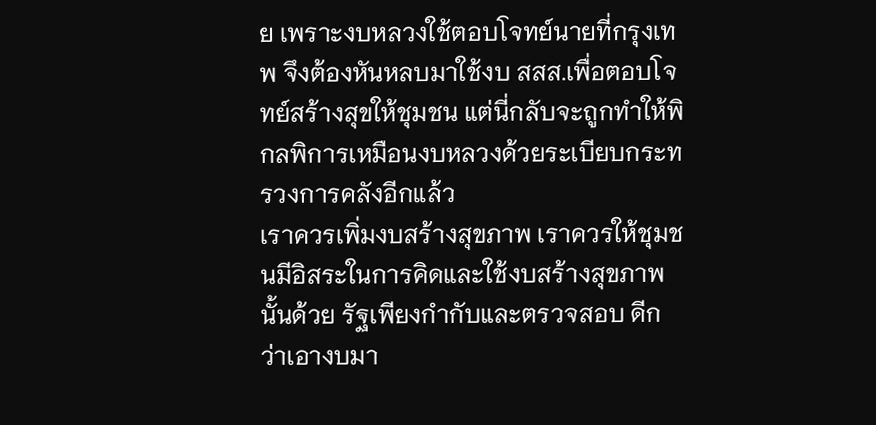ย เพราะงบหลวงใช้ตอบโจทย์นายที่กรุงเทพ จึงต้องหันหลบมาใช้งบ สสส.เพื่อตอบโจทย์สร้างสุขให้ชุมชน แต่นี่กลับจะถูกทำให้พิกลพิการเหมือนงบหลวงด้วยระเบียบกระทรวงการคลังอีกแล้ว
เราควรเพิ่มงบสร้างสุขภาพ เราควรให้ชุมชนมีอิสระในการคิดและใช้งบสร้างสุขภาพนั้นด้วย รัฐเพียงกำกับและตรวจสอบ ดีกว่าเอางบมา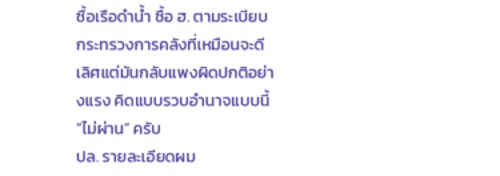ซื้อเรือดำน้ำ ซื้อ ฮ. ตามระเบียบกระทรวงการคลังที่เหมือนจะดีเลิศแต่มันกลับแพงผิดปกติอย่างแรง คิดแบบรวบอำนาจแบบนี้ “ไม่ผ่าน” ครับ
ปล. รายละเอียดผม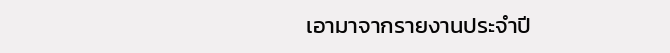เอามาจากรายงานประจำปี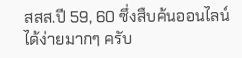สสส.ปี 59, 60 ซึ่งสืบค้นออนไลน์ได้ง่ายมากๆ ครับ